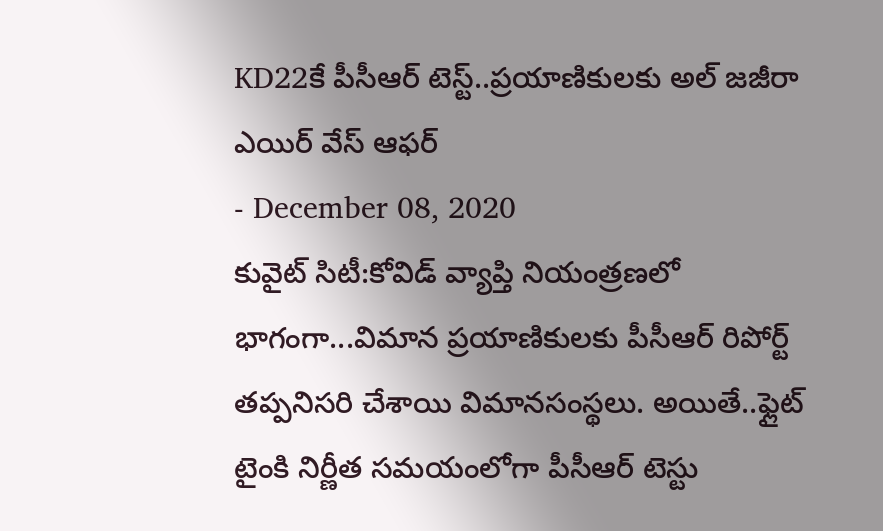KD22కే పీసీఆర్ టెస్ట్..ప్రయాణికులకు అల్ జజీరా ఎయిర్ వేస్ ఆఫర్
- December 08, 2020
కువైట్ సిటీ:కోవిడ్ వ్యాప్తి నియంత్రణలో భాగంగా...విమాన ప్రయాణికులకు పీసీఆర్ రిపోర్ట్ తప్పనిసరి చేశాయి విమానసంస్థలు. అయితే..ఫ్లైట్ టైంకి నిర్ణీత సమయంలోగా పీసీఆర్ టెస్టు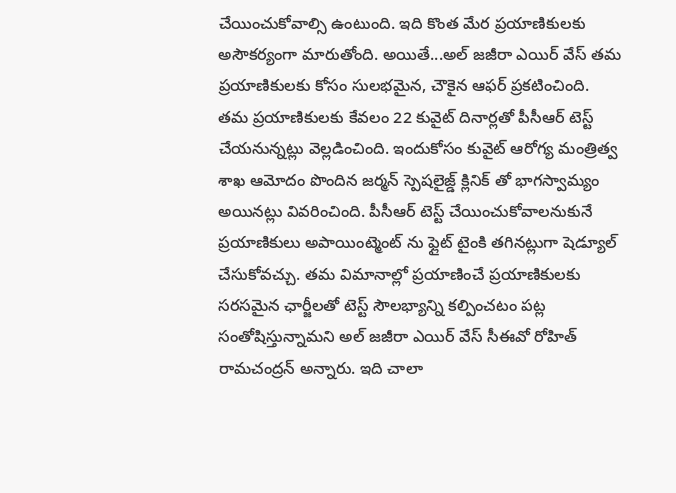చేయించుకోవాల్సి ఉంటుంది. ఇది కొంత మేర ప్రయాణికులకు అసౌకర్యంగా మారుతోంది. అయితే...అల్ జజీరా ఎయిర్ వేస్ తమ ప్రయాణికులకు కోసం సులభమైన, చౌకైన ఆఫర్ ప్రకటించింది. తమ ప్రయాణికులకు కేవలం 22 కువైట్ దినార్లతో పీసీఆర్ టెస్ట్ చేయనున్నట్లు వెల్లడించింది. ఇందుకోసం కువైట్ ఆరోగ్య మంత్రిత్వ శాఖ ఆమోదం పొందిన జర్మన్ స్పెషలైజ్డ్ క్లినిక్ తో భాగస్వామ్యం అయినట్లు వివరించింది. పీసీఆర్ టెస్ట్ చేయించుకోవాలనుకునే ప్రయాణికులు అపాయింట్మెంట్ ను ఫ్లైట్ టైంకి తగినట్లుగా షెడ్యూల్ చేసుకోవచ్చు. తమ విమానాల్లో ప్రయాణించే ప్రయాణికులకు సరసమైన ఛార్జీలతో టెస్ట్ సౌలభ్యాన్ని కల్పించటం పట్ల సంతోషిస్తున్నామని అల్ జజీరా ఎయిర్ వేస్ సీఈవో రోహిత్ రామచంద్రన్ అన్నారు. ఇది చాలా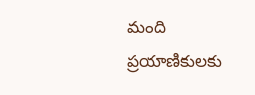మంది ప్రయాణికులకు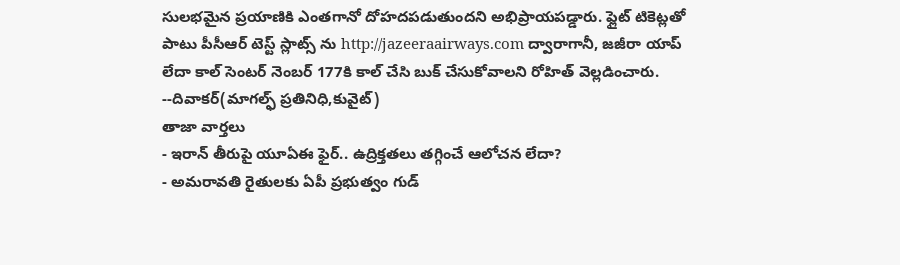సులభమైన ప్రయాణికి ఎంతగానో దోహదపడుతుందని అభిప్రాయపడ్డారు. ఫ్లైట్ టికెట్లతో పాటు పీసీఆర్ టెస్ట్ స్లాట్స్ ను http://jazeeraairways.com ద్వారాగానీ, జజీరా యాప్ లేదా కాల్ సెంటర్ నెంబర్ 177కి కాల్ చేసి బుక్ చేసుకోవాలని రోహిత్ వెల్లడించారు.
--దివాకర్(మాగల్ఫ్ ప్రతినిధి,కువైట్)
తాజా వార్తలు
- ఇరాన్ తీరుపై యూఏఈ ఫైర్.. ఉద్రిక్తతలు తగ్గించే ఆలోచన లేదా?
- అమరావతి రైతులకు ఏపీ ప్రభుత్వం గుడ్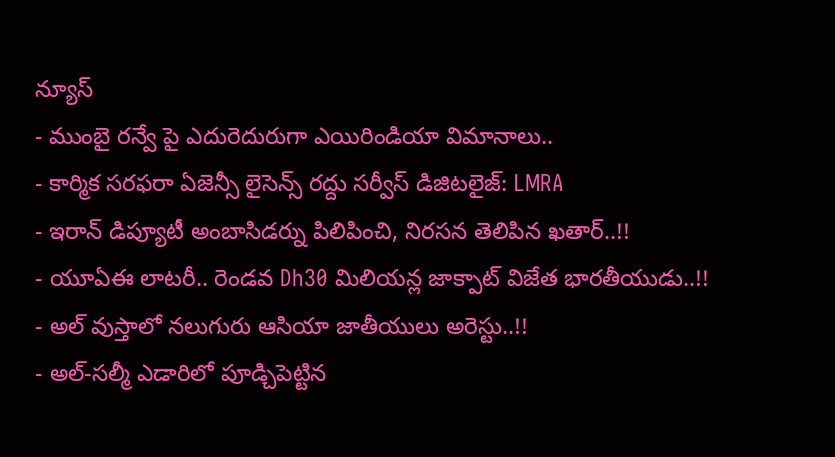న్యూస్
- ముంబై రన్వే పై ఎదురెదురుగా ఎయిరిండియా విమానాలు..
- కార్మిక సరఫరా ఏజెన్సీ లైసెన్స్ రద్దు సర్వీస్ డిజిటలైజ్: LMRA
- ఇరాన్ డిప్యూటీ అంబాసిడర్ను పిలిపించి, నిరసన తెలిపిన ఖతార్..!!
- యూఏఈ లాటరీ.. రెండవ Dh30 మిలియన్ల జాక్పాట్ విజేత భారతీయుడు..!!
- అల్ వుస్తాలో నలుగురు ఆసియా జాతీయులు అరెస్టు..!!
- అల్-సల్మీ ఎడారిలో పూడ్చిపెట్టిన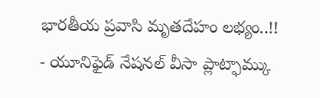భారతీయ ప్రవాసి మృతదేహం లభ్యం..!!
- యూనిఫైడ్ నేషనల్ వీసా ప్లాట్ఫామ్కు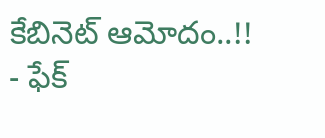కేబినెట్ ఆమోదం..!!
- ఫేక్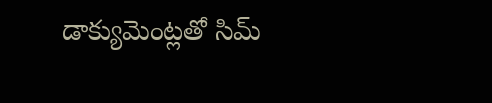డాక్యుమెంట్లతో సిమ్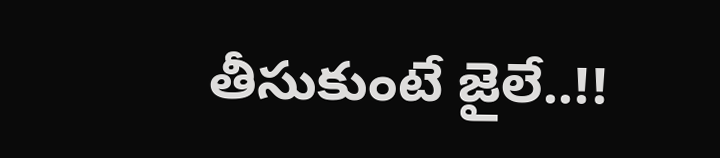తీసుకుంటే జైలే..!!